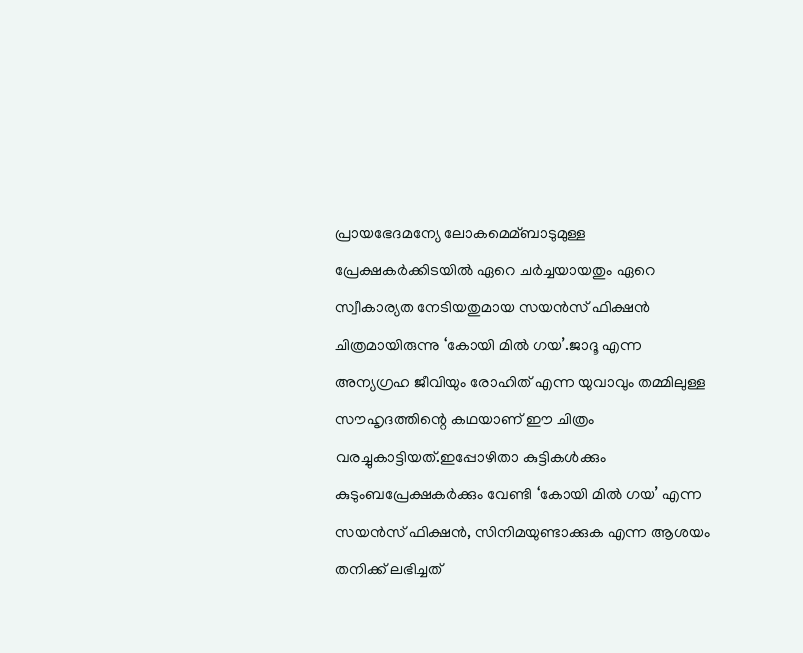പ്രായഭേദമന്യേ ലോകമെമ്ബാടുമുള്ള പ്രേക്ഷകര്‍ക്കിടയില്‍ ഏറെ ചര്‍ച്ചയായതും ഏറെ സ്വീകാര്യത നേടിയതുമായ സയന്‍സ് ഫിക്ഷന്‍ ചിത്രമായിരുന്നു ‘കോയി മില്‍ ഗയ’.ജാദൂ എന്ന അന്യഗ്രഹ ജീവിയും രോഹിത് എന്ന യുവാവും തമ്മിലുള്ള സൗഹൃദത്തിന്റെ കഥയാണ് ഈ ചിത്രം വരച്ചുകാട്ടിയത്.ഇപ്പോഴിതാ കുട്ടികള്‍ക്കും കുടുംബപ്രേക്ഷകര്‍ക്കും വേണ്ടി ‘കോയി മില്‍ ഗയ’ എന്ന സയന്‍സ് ഫിക്ഷന്‍, സിനിമയുണ്ടാക്കുക എന്ന ആശയം തനിക്ക് ലഭിച്ചത്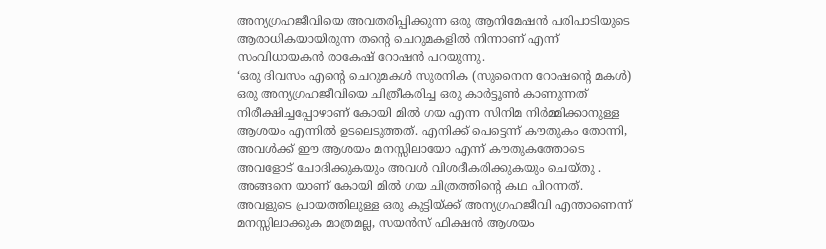അന്യഗ്രഹജീവിയെ അവതരിപ്പിക്കുന്ന ഒരു ആനിമേഷന്‍ പരിപാടിയുടെ ആരാധികയായിരുന്ന തന്റെ ചെറുമകളില്‍ നിന്നാണ് എന്ന് സംവിധായകന്‍ രാകേഷ് റോഷന്‍ പറയുന്നു.
‘ഒരു ദിവസം എന്റെ ചെറുമകള്‍ സുരനിക (സുനൈന റോഷന്റെ മകള്‍) ഒരു അന്യഗ്രഹജീവിയെ ചിത്രീകരിച്ച ഒരു കാര്‍ട്ടൂണ്‍ കാണുന്നത് നിരീക്ഷിച്ചപ്പോഴാണ് കോയി മില്‍ ഗയ എന്ന സിനിമ നിര്‍മ്മിക്കാനുള്ള ആശയം എന്നില്‍ ഉടലെടുത്തത്. എനിക്ക് പെട്ടെന്ന് കൗതുകം തോന്നി, അവള്‍ക്ക് ഈ ആശയം മനസ്സിലായോ എന്ന് കൗതുകത്തോടെ അവളോട് ചോദിക്കുകയും അവള്‍ വിശദീകരിക്കുകയും ചെയ്തു . അങ്ങനെ യാണ് കോയി മില്‍ ഗയ ചിത്രത്തിന്റെ കഥ പിറന്നത്. അവളുടെ പ്രായത്തിലുള്ള ഒരു കുട്ടിയ്ക്ക് അന്യഗ്രഹജീവി എന്താണെന്ന് മനസ്സിലാക്കുക മാത്രമല്ല, സയന്‍സ് ഫിക്ഷന്‍ ആശയം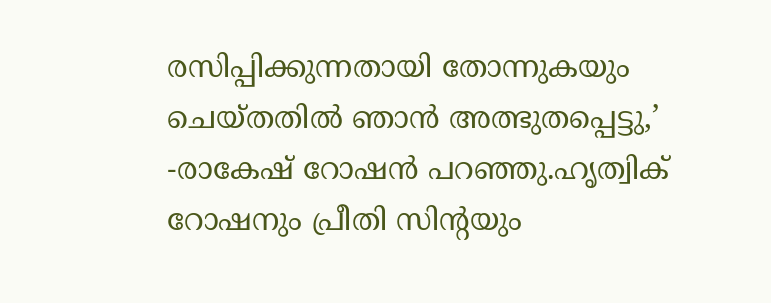രസിപ്പിക്കുന്നതായി തോന്നുകയും ചെയ്തതില്‍ ഞാന്‍ അത്ഭുതപ്പെട്ടു,’ -രാകേഷ് റോഷന്‍ പറഞ്ഞു.ഹൃത്വിക് റോഷനും പ്രീതി സിന്റയും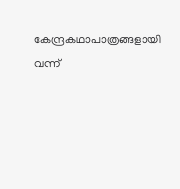കേന്ദ്രകഥാപാത്രങ്ങളായി വന്ന്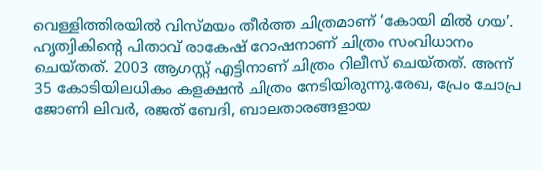വെള്ളിത്തിരയില്‍ വിസ്മയം തീര്‍ത്ത ചിത്രമാണ് ‘കോയി മില്‍ ഗയ’. ഹൃത്വികിന്റെ പിതാവ് രാകേഷ് റോഷനാണ് ചിത്രം സംവിധാനം ചെയ്തത്. 2003 ആഗസ്റ്റ് എട്ടിനാണ് ചിത്രം റിലീസ് ചെയ്തത്. അന്ന് 35 കോടിയിലധികം കളക്ഷന്‍ ചിത്രം നേടിയിരുന്നു.രേഖ, പ്രേം ചോപ്ര ജോണി ലിവര്‍, രജത് ബേദി, ബാലതാരങ്ങളായ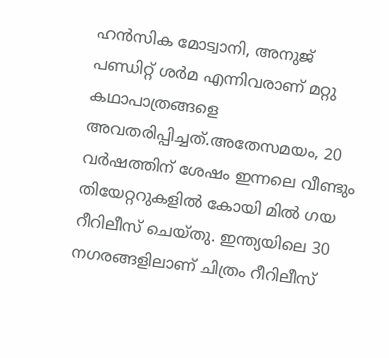ഹന്‍സിക മോട്വാനി, അനുജ് പണ്ഡിറ്റ് ശര്‍മ എന്നിവരാണ് മറ്റു കഥാപാത്രങ്ങളെ അവതരിപ്പിച്ചത്.അതേസമയം, 20 വര്‍ഷത്തിന് ശേഷം ഇന്നലെ വീണ്ടും തിയേറ്ററുകളില്‍ കോയി മില്‍ ഗയ റീറിലീസ് ചെയ്തു. ഇന്ത്യയിലെ 30 നഗരങ്ങളിലാണ് ചിത്രം റീറിലീസ്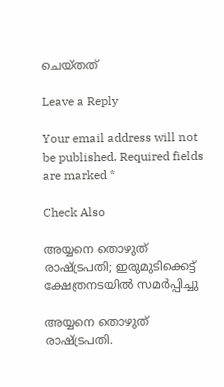ചെയ്തത്

Leave a Reply

Your email address will not be published. Required fields are marked *

Check Also

അയ്യനെ തൊഴുത് രാഷ്ട്രപതി; ഇരുമുടിക്കെട്ട് ക്ഷേത്രനടയില്‍ സമര്‍പ്പിച്ചു

അയ്യനെ തൊഴുത് രാഷ്ട്രപതി.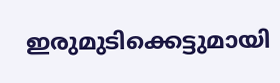ഇരുമുടിക്കെട്ടുമായി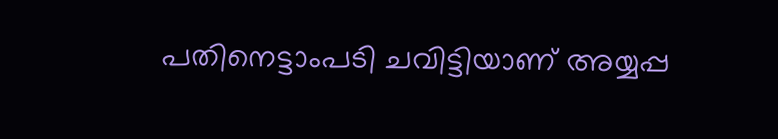പതിനെട്ടാംപടി ചവിട്ടിയാണ് അയ്യപ്പ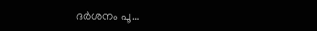ദര്‍ശനം പൂ…